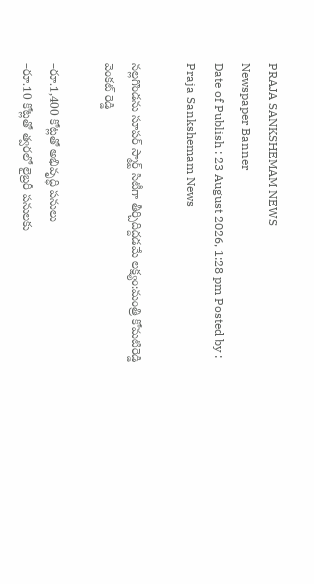PRAJA SANKSHEMAM NEWS
Newspaper Banner
Date of Publish : 23 August 2026, 1:28 pm Posted by : Praja Sankshemam News

నల్లగొండను సూపర్ స్మార్ట్ సిటీగా తీర్చిదిద్దడమే లక్ష్యం:మంత్రి కోమటిరెడ్డి వెంకట్ రెడ్డి

–రూ.1,400 కోట్లతో అభివృద్ధి పనులు
–రూ.10 కోట్లతో త్వరలో లైబ్రరీ పనులకు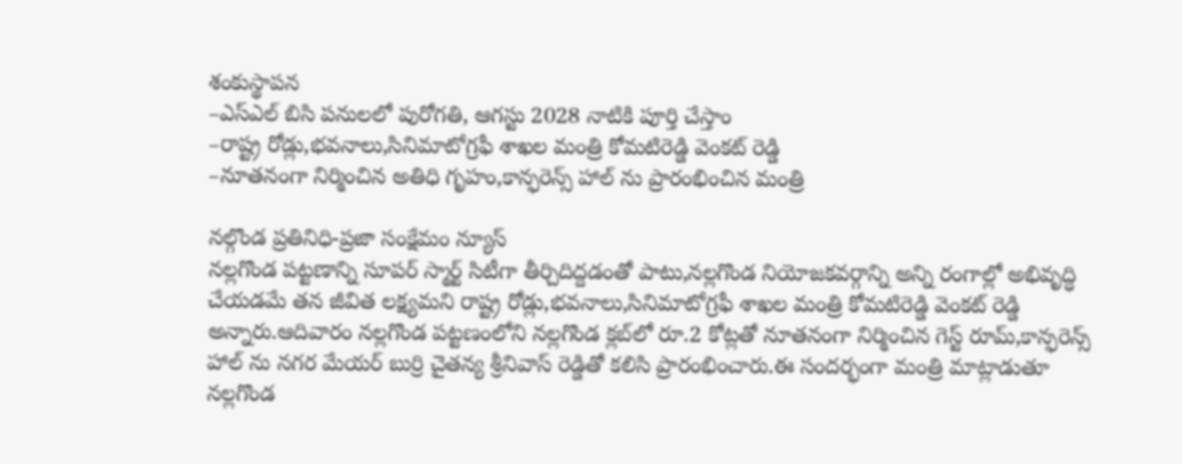శంకుస్థాపన
–ఎస్ఎల్ బిసి పనులలో పురోగతి, ఆగస్టు 2028 నాటికి పూర్తి చేస్తాం
–రాష్ట్ర రోడ్లు,భవనాలు,సినిమాటోగ్రఫీ శాఖల మంత్రి కోమటిరెడ్డి వెంకట్ రెడ్డి
–నూతనంగా నిర్మించిన అతిధి గృహం,కాన్ఫరెన్స్ హాల్ ను ప్రారంభించిన మంత్రి

నల్గొండ ప్రతినిధి-ప్రజా సంక్షేమం న్యూస్
నల్లగొండ పట్టణాన్ని సూపర్ స్మార్ట్ సిటీగా తీర్చిదిద్దడంతో పాటు,నల్లగొండ నియోజకవర్గాన్ని అన్ని రంగాల్లో అభివృద్ధి చేయడమే తన జీవిత లక్ష్యమని రాష్ట్ర రోడ్లు,భవనాలు,సినిమాటోగ్రఫీ శాఖల మంత్రి కోమటిరెడ్డి వెంకట్ రెడ్డి అన్నారు.ఆదివారం నల్లగొండ పట్టణంలోని నల్లగొండ క్లబ్‌లో రూ.2 కోట్లతో నూతనంగా నిర్మించిన గెస్ట్ రూమ్,కాన్ఫరెన్స్ హాల్ ను నగర మేయర్ బుర్రి చైతన్య శ్రీనివాస్ రెడ్డితో కలిసి ప్రారంభించారు.ఈ సందర్భంగా మంత్రి మాట్లాడుతూ నల్లగొండ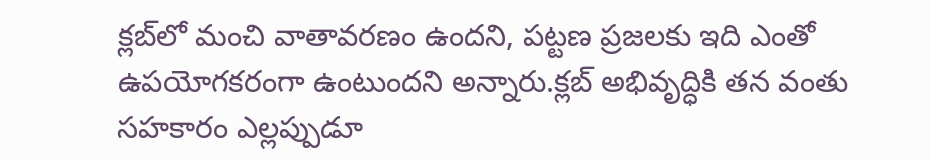క్లబ్‌లో మంచి వాతావరణం ఉందని, పట్టణ ప్రజలకు ఇది ఎంతో ఉపయోగకరంగా ఉంటుందని అన్నారు.క్లబ్ అభివృద్ధికి తన వంతు సహకారం ఎల్లప్పుడూ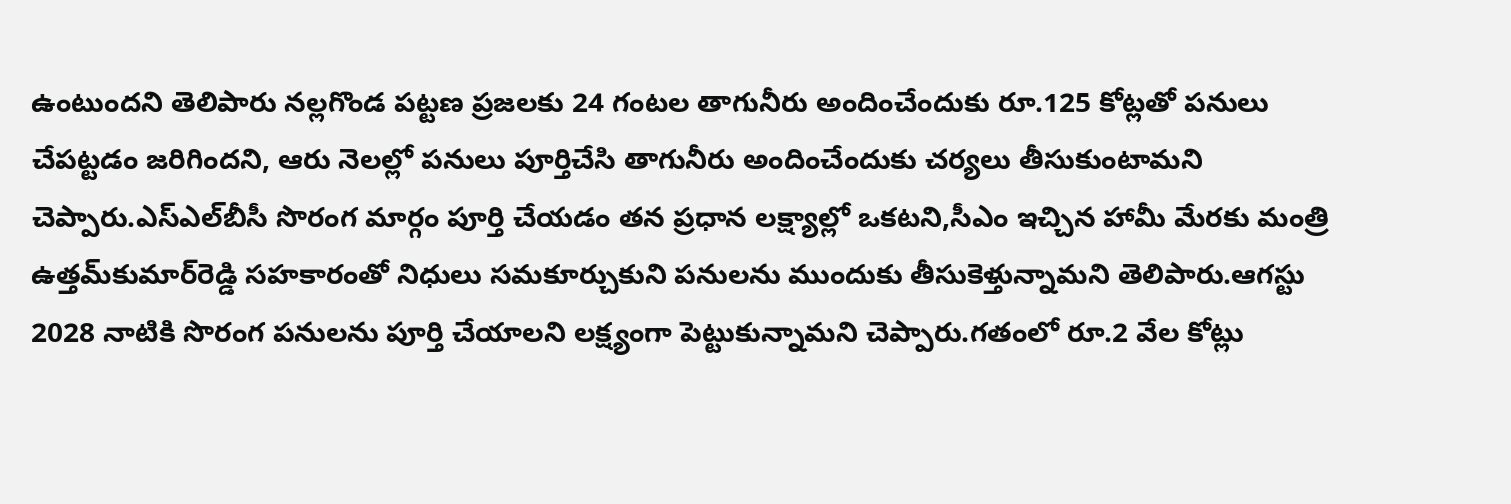ఉంటుందని తెలిపారు నల్లగొండ పట్టణ ప్రజలకు 24 గంటల తాగునీరు అందించేందుకు రూ.125 కోట్లతో పనులు చేపట్టడం జరిగిందని, ఆరు నెలల్లో పనులు పూర్తిచేసి తాగునీరు అందించేందుకు చర్యలు తీసుకుంటామని చెప్పారు.ఎస్‌ఎల్‌బీసీ సొరంగ మార్గం పూర్తి చేయడం తన ప్రధాన లక్ష్యాల్లో ఒకటని,సీఎం ఇచ్చిన హామీ మేరకు మంత్రి ఉత్తమ్‌కుమార్‌రెడ్డి సహకారంతో నిధులు సమకూర్చుకుని పనులను ముందుకు తీసుకెళ్తున్నామని తెలిపారు.ఆగస్టు 2028 నాటికి సొరంగ పనులను పూర్తి చేయాలని లక్ష్యంగా పెట్టుకున్నామని చెప్పారు.గతంలో రూ.2 వేల కోట్లు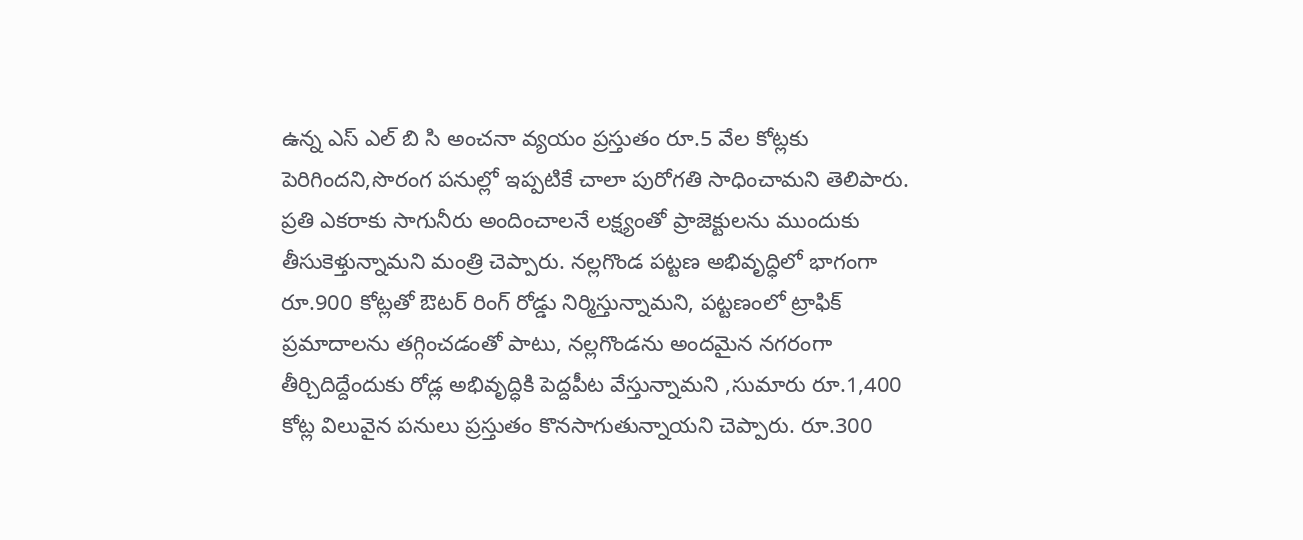ఉన్న ఎస్ ఎల్ బి సి అంచనా వ్యయం ప్రస్తుతం రూ.5 వేల కోట్లకు పెరిగిందని,సొరంగ పనుల్లో ఇప్పటికే చాలా పురోగతి సాధించామని తెలిపారు.
ప్రతి ఎకరాకు సాగునీరు అందించాలనే లక్ష్యంతో ప్రాజెక్టులను ముందుకు తీసుకెళ్తున్నామని మంత్రి చెప్పారు. నల్లగొండ పట్టణ అభివృద్ధిలో భాగంగా రూ.900 కోట్లతో ఔటర్ రింగ్ రోడ్డు నిర్మిస్తున్నామని, పట్టణంలో ట్రాఫిక్ ప్రమాదాలను తగ్గించడంతో పాటు, నల్లగొండను అందమైన నగరంగా తీర్చిదిద్దేందుకు రోడ్ల అభివృద్ధికి పెద్దపీట వేస్తున్నామని ,సుమారు రూ.1,400 కోట్ల విలువైన పనులు ప్రస్తుతం కొనసాగుతున్నాయని చెప్పారు. రూ.300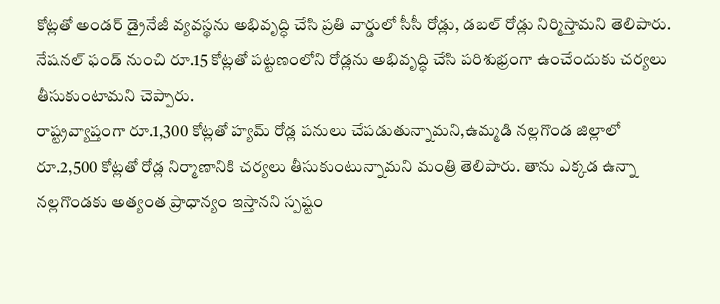కోట్లతో అండర్ డ్రైనేజీ వ్యవస్థను అభివృద్ధి చేసి ప్రతి వార్డులో సీసీ రోడ్లు, డబల్ రోడ్లు నిర్మిస్తామని తెలిపారు. నేషనల్ ఫండ్ నుంచి రూ.15 కోట్లతో పట్టణంలోని రోడ్లను అభివృద్ధి చేసి పరిశుభ్రంగా ఉంచేందుకు చర్యలు తీసుకుంటామని చెప్పారు.
రాష్ట్రవ్యాప్తంగా రూ.1,300 కోట్లతో హ్యమ్ రోడ్ల పనులు చేపడుతున్నామని,ఉమ్మడి నల్లగొండ జిల్లాలో రూ.2,500 కోట్లతో రోడ్ల నిర్మాణానికి చర్యలు తీసుకుంటున్నామని మంత్రి తెలిపారు. తాను ఎక్కడ ఉన్నా నల్లగొండకు అత్యంత ప్రాధాన్యం ఇస్తానని స్పష్టం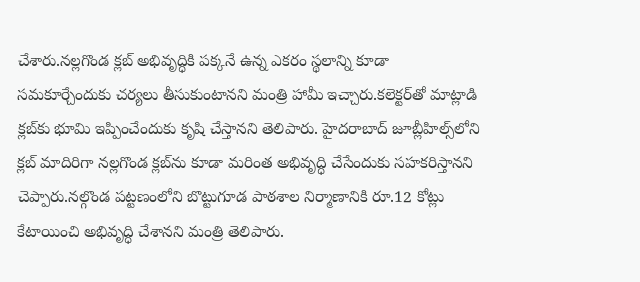చేశారు.నల్లగొండ క్లబ్ అభివృద్ధికి పక్కనే ఉన్న ఎకరం స్థలాన్ని కూడా సమకూర్చేందుకు చర్యలు తీసుకుంటానని మంత్రి హామీ ఇచ్చారు.కలెక్టర్‌తో మాట్లాడి క్లబ్‌కు భూమి ఇప్పించేందుకు కృషి చేస్తానని తెలిపారు. హైదరాబాద్ జూబ్లీహిల్స్‌లోని క్లబ్ మాదిరిగా నల్లగొండ క్లబ్‌ను కూడా మరింత అభివృద్ధి చేసేందుకు సహకరిస్తానని చెప్పారు.నల్గొండ పట్టణంలోని బొట్టుగూడ పాఠశాల నిర్మాణానికి రూ.12 కోట్లు కేటాయించి అభివృద్ధి చేశానని మంత్రి తెలిపారు.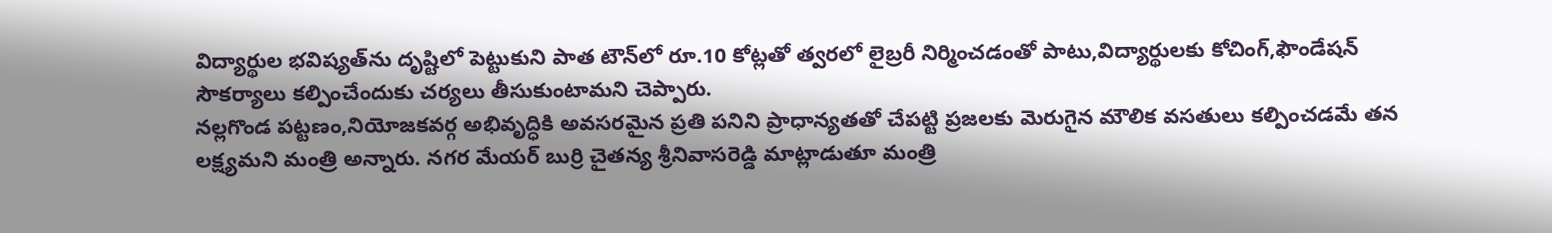విద్యార్థుల భవిష్యత్‌ను దృష్టిలో పెట్టుకుని పాత టౌన్‌లో రూ.10 కోట్లతో త్వరలో లైబ్రరీ నిర్మించడంతో పాటు,విద్యార్థులకు కోచింగ్,ఫౌండేషన్ సౌకర్యాలు కల్పించేందుకు చర్యలు తీసుకుంటామని చెప్పారు.
నల్లగొండ పట్టణం,నియోజకవర్గ అభివృద్ధికి అవసరమైన ప్రతి పనిని ప్రాధాన్యతతో చేపట్టి ప్రజలకు మెరుగైన మౌలిక వసతులు కల్పించడమే తన లక్ష్యమని మంత్రి అన్నారు. నగర మేయర్ బుర్రి చైతన్య శ్రీనివాసరెడ్డి మాట్లాడుతూ మంత్రి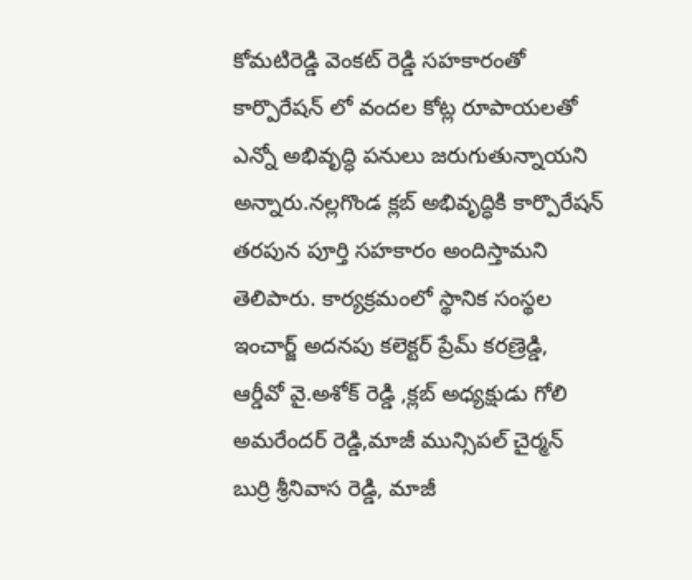కోమటిరెడ్డి వెంకట్ రెడ్డి సహకారంతో కార్పొరేషన్ లో వందల కోట్ల రూపాయలతో ఎన్నో అభివృద్ధి పనులు జరుగుతున్నాయని అన్నారు.నల్లగొండ క్లబ్ అభివృద్ధికి కార్పొరేషన్ తరపున పూర్తి సహకారం అందిస్తామని తెలిపారు. కార్యక్రమంలో స్థానిక సంస్థల ఇంచార్జ్ అదనపు కలెక్టర్ ప్రేమ్ కరణ్రెడ్డి, ఆర్డీవో వై.అశోక్ రెడ్డి ,క్లబ్ అధ్యక్షుడు గోలి అమరేందర్ రెడ్డి,మాజీ మున్సిపల్ చైర్మన్ బుర్రి శ్రీనివాస రెడ్డి, మాజీ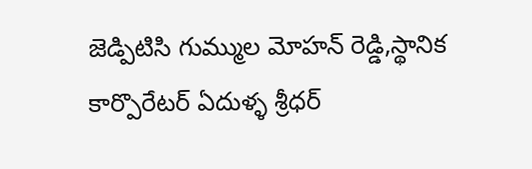జెడ్పిటిసి గుమ్ముల మోహన్ రెడ్డి,స్థానిక కార్పొరేటర్ ఏదుళ్ళ శ్రీధర్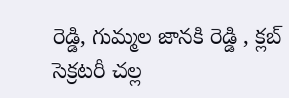రెడ్డి, గుమ్మల జానకి రెడ్డి , క్లబ్ సెక్రటరీ చల్ల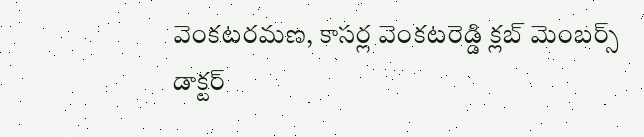వెంకటరమణ, కాసర్ల వెంకటరెడ్డి క్లబ్ మెంబర్స్ డాక్టర్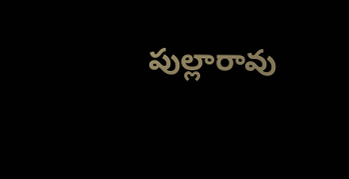పుల్లారావు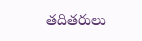తదితరులు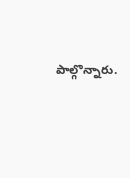పాల్గొన్నారు.